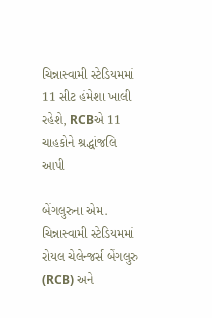ચિન્નાસ્વામી સ્ટેડિયમમાં 11 સીટ હંમેશા ખાલી રહેશે, RCBએ 11 ચાહકોને શ્રદ્ધાંજલિ આપી

બેંગલુરુના એમ. ચિન્નાસ્વામી સ્ટેડિયમમાં રોયલ ચેલેન્જર્સ બેંગલુરુ (RCB) અને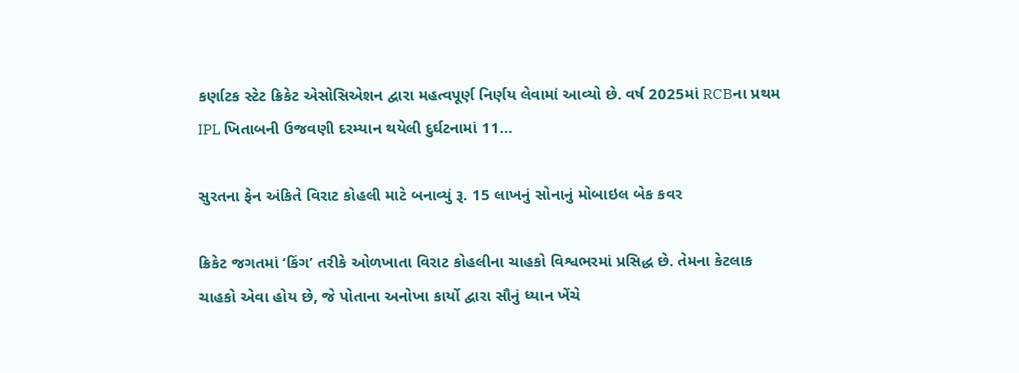કર્ણાટક સ્ટેટ ક્રિકેટ એસોસિએશન દ્વારા મહત્વપૂર્ણ નિર્ણય લેવામાં આવ્યો છે. વર્ષ 2025માં RCBના પ્રથમ IPL ખિતાબની ઉજવણી દરમ્યાન થયેલી દુર્ઘટનામાં 11…

સુરતના ફેન અંકિતે વિરાટ કોહલી માટે બનાવ્યું રૂ. 15 લાખનું સોનાનું મોબાઇલ બેક કવર

ક્રિકેટ જગતમાં ‘કિંગ’ તરીકે ઓળખાતા વિરાટ કોહલીના ચાહકો વિશ્વભરમાં પ્રસિદ્ધ છે. તેમના કેટલાક ચાહકો એવા હોય છે, જે પોતાના અનોખા કાર્યો દ્વારા સૌનું ધ્યાન ખેંચે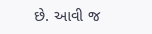છે. આવી જ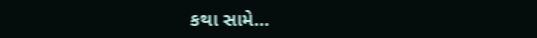કથા સામે…